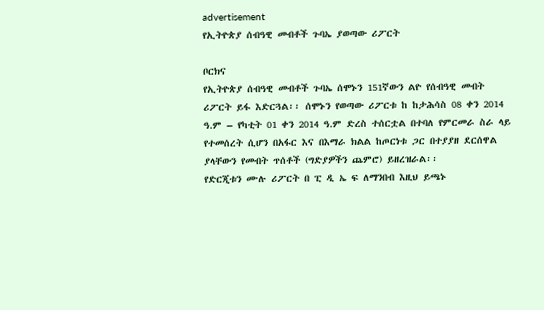advertisement
የኢትዮጵያ ሰብዓዊ መብቶች ጉባኤ ያወጣው ሪፖርት

ቦርክና
የኢትዮጵያ ሰብዓዊ መብቶች ጉባኤ ሰሞኑን 151ኛውን ልዮ የሰብዓዊ መብት ሪፖርት ይፋ እድርጓል፡፡ ሰሞኑን የወጣው ሪፖርቱ ከ ከታሕሳስ 08 ቀን 2014 ዓ.ም – የካቲት 01 ቀን 2014 ዓ.ም ድረስ ተሰርቷል በተባለ የምርመራ ስራ ላይ የተመሰረት ሲሆን በአፋር እና በእማራ ክልል ከጦርነቱ ጋር በተያያዘ ደርሰዋል ያላቸውን የመብት ጥሰቶች (ግድያዎችን ጨምሮ) ይዘረዝራል፡፡
የድርጂቱን ሙሉ ሪፖርት በ ፒ ዲ ኤ ፍ ለማንበብ እዚህ ይጫኑ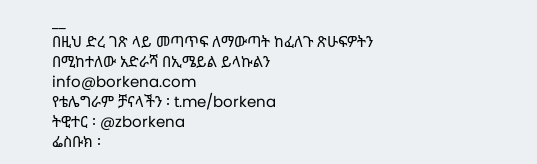__
በዚህ ድረ ገጽ ላይ መጣጥፍ ለማውጣት ከፈለጉ ጽሁፍዎትን በሚከተለው አድራሻ በኢሜይል ይላኩልን info@borkena.com
የቴሌግራም ቻናላችን ፡ t.me/borkena
ትዊተር ፡ @zborkena
ፌስቡክ ፡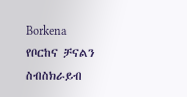Borkena
የቦርከና ቻናልን ስብስክራይብ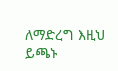ለማድረግ እዚህ ይጫኑ